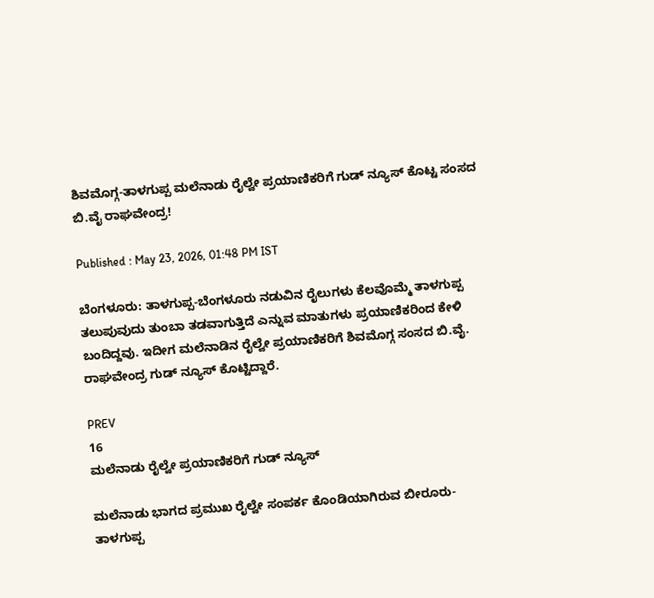ಶಿವಮೊಗ್ಗ-ತಾಳಗುಪ್ಪ ಮಲೆನಾಡು ರೈಲ್ವೇ ಪ್ರಯಾಣಿಕರಿಗೆ ಗುಡ್‌ ನ್ಯೂಸ್ ಕೊಟ್ಟ ಸಂಸದ ಬಿ.ವೈ ರಾಘವೇಂದ್ರ!

Published : May 23, 2026, 01:48 PM IST

ಬೆಂಗಳೂರು: ತಾಳಗುಪ್ಪ-ಬೆಂಗಳೂರು ನಡುವಿನ ರೈಲುಗಳು ಕೆಲವೊಮ್ಮೆ ತಾಳಗುಪ್ಪ ತಲುಪುವುದು ತುಂಬಾ ತಡವಾಗುತ್ತಿದೆ ಎನ್ನುವ ಮಾತುಗಳು ಪ್ರಯಾಣಿಕರಿಂದ ಕೇಳಿ ಬಂದಿದ್ದವು. ಇದೀಗ ಮಲೆನಾಡಿನ ರೈಲ್ವೇ ಪ್ರಯಾಣಿಕರಿಗೆ ಶಿವಮೊಗ್ಗ ಸಂಸದ ಬಿ.ವೈ. ರಾಘವೇಂದ್ರ ಗುಡ್ ನ್ಯೂಸ್ ಕೊಟ್ಟಿದ್ದಾರೆ.

PREV
16
ಮಲೆನಾಡು ರೈಲ್ವೇ ಪ್ರಯಾಣಿಕರಿಗೆ ಗುಡ್ ನ್ಯೂಸ್

ಮಲೆನಾಡು ಭಾಗದ ಪ್ರಮುಖ ರೈಲ್ವೇ ಸಂಪರ್ಕ ಕೊಂಡಿಯಾಗಿರುವ ಬೀರೂರು-ತಾಳಗುಪ್ಪ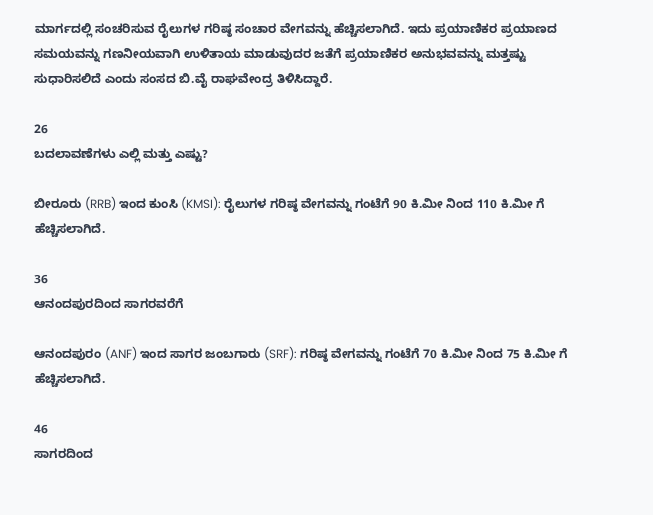ಮಾರ್ಗದಲ್ಲಿ ಸಂಚರಿಸುವ ರೈಲುಗಳ ಗರಿಷ್ಠ ಸಂಚಾರ ವೇಗವನ್ನು ಹೆಚ್ಚಿಸಲಾಗಿದೆ. ಇದು ಪ್ರಯಾಣಿಕರ ಪ್ರಯಾಣದ ಸಮಯವನ್ನು ಗಣನೀಯವಾಗಿ ಉಳಿತಾಯ ಮಾಡುವುದರ ಜತೆಗೆ ಪ್ರಯಾಣಿಕರ ಅನುಭವವನ್ನು ಮತ್ತಷ್ಟು ಸುಧಾರಿಸಲಿದೆ ಎಂದು ಸಂಸದ ಬಿ.ವೈ ರಾಘವೇಂದ್ರ ತಿಳಿಸಿದ್ದಾರೆ.

26
ಬದಲಾವಣೆಗಳು ಎಲ್ಲಿ ಮತ್ತು ಎಷ್ಟು?

ಬೀರೂರು (RRB) ಇಂದ ಕುಂಸಿ (KMSI): ರೈಲುಗಳ ಗರಿಷ್ಠ ವೇಗವನ್ನು ಗಂಟೆಗೆ 90 ಕಿ.ಮೀ ನಿಂದ 110 ಕಿ.ಮೀ ಗೆ ಹೆಚ್ಚಿಸಲಾಗಿದೆ.

36
ಆನಂದಪುರದಿಂದ ಸಾಗರವರೆಗೆ

ಆನಂದಪುರಂ (ANF) ಇಂದ ಸಾಗರ ಜಂಬಗಾರು (SRF): ಗರಿಷ್ಠ ವೇಗವನ್ನು ಗಂಟೆಗೆ 70 ಕಿ.ಮೀ ನಿಂದ 75 ಕಿ.ಮೀ ಗೆ ಹೆಚ್ಚಿಸಲಾಗಿದೆ.

46
ಸಾಗರದಿಂದ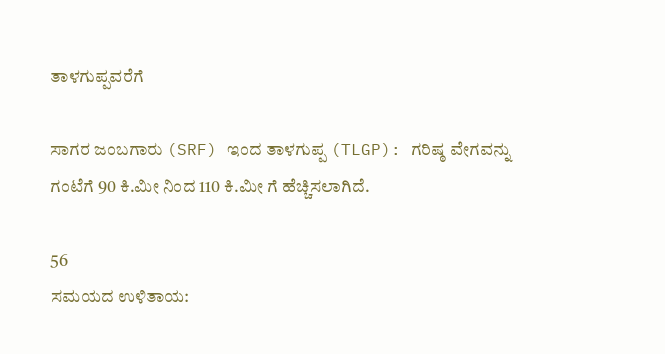ತಾಳಗುಪ್ಪವರೆಗೆ

ಸಾಗರ ಜಂಬಗಾರು (SRF) ಇಂದ ತಾಳಗುಪ್ಪ (TLGP): ಗರಿಷ್ಠ ವೇಗವನ್ನು ಗಂಟೆಗೆ 90 ಕಿ.ಮೀ ನಿಂದ 110 ಕಿ.ಮೀ ಗೆ ಹೆಚ್ಚಿಸಲಾಗಿದೆ.

56
ಸಮಯದ ಉಳಿತಾಯ: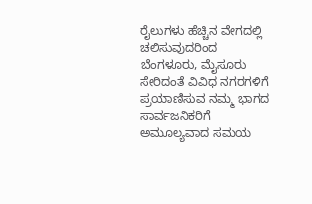ರೈಲುಗಳು ಹೆಚ್ಚಿನ ವೇಗದಲ್ಲಿ ಚಲಿಸುವುದರಿಂದ ಬೆಂಗಳೂರು, ಮೈಸೂರು ಸೇರಿದಂತೆ ವಿವಿಧ ನಗರಗಳಿಗೆ ಪ್ರಯಾಣಿಸುವ ನಮ್ಮ ಭಾಗದ ಸಾರ್ವಜನಿಕರಿಗೆ ಅಮೂಲ್ಯವಾದ ಸಮಯ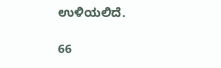ಉಳಿಯಲಿದೆ.

66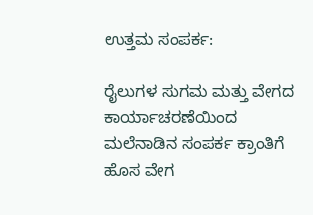ಉತ್ತಮ ಸಂಪರ್ಕ:

ರೈಲುಗಳ ಸುಗಮ ಮತ್ತು ವೇಗದ ಕಾರ್ಯಾಚರಣೆಯಿಂದ ಮಲೆನಾಡಿನ ಸಂಪರ್ಕ ಕ್ರಾಂತಿಗೆ ಹೊಸ ವೇಗ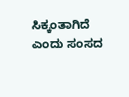ಸಿಕ್ಕಂತಾಗಿದೆ ಎಂದು ಸಂಸದ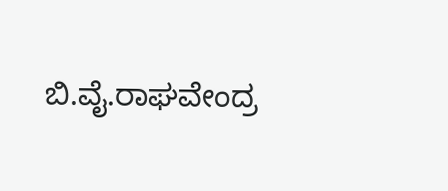ಬಿ.ವೈ.ರಾಘವೇಂದ್ರ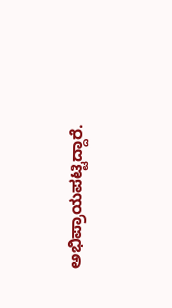ಅಭಿಪ್ರಾಯಪಟ್ಟಿದ್ದಾರೆ.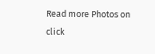Read more Photos on
click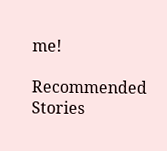me!

Recommended Stories